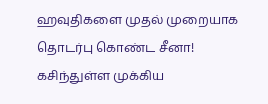ஹவுதிகளை முதல் முறையாக தொடர்பு கொண்ட சீனா! கசிந்துள்ள முக்கிய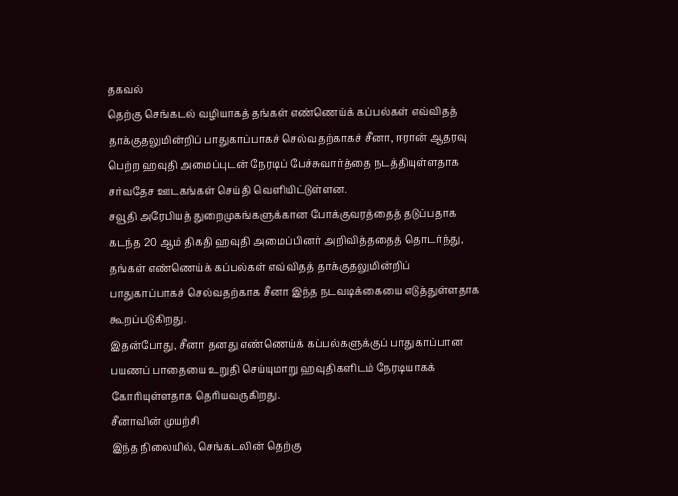தகவல்
தெற்கு செங்கடல் வழியாகத் தங்கள் எண்ணெய்க் கப்பல்கள் எவ்விதத் தாக்குதலுமின்றிப் பாதுகாப்பாகச் செல்வதற்காகச் சீனா, ஈரான் ஆதரவு பெற்ற ஹவுதி அமைப்புடன் நேரடிப் பேச்சுவார்த்தை நடத்தியுள்ளதாக சர்வதேச ஊடகங்கள் செய்தி வெளியிட்டுள்ளன.
சவூதி அரேபியத் துறைமுகங்களுக்கான போக்குவரத்தைத் தடுப்பதாக கடந்த 20 ஆம் திகதி ஹவுதி அமைப்பினர் அறிவித்ததைத் தொடர்ந்து, தங்கள் எண்ணெய்க் கப்பல்கள் எவ்விதத் தாக்குதலுமின்றிப் பாதுகாப்பாகச் செல்வதற்காக சீனா இந்த நடவடிக்கையை எடுத்துள்ளதாக கூறப்படுகிறது.
இதன்போது, சீனா தனது எண்ணெய்க் கப்பல்களுக்குப் பாதுகாப்பான பயணப் பாதையை உறுதி செய்யுமாறு ஹவுதிகளிடம் நேரடியாகக் கோரியுள்ளதாக தெரியவருகிறது.
சீனாவின் முயற்சி
இந்த நிலையில், செங்கடலின் தெற்கு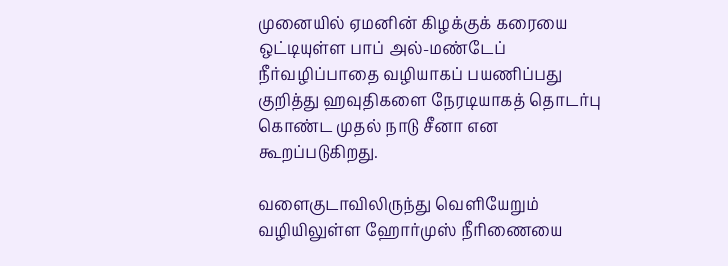முனையில் ஏமனின் கிழக்குக் கரையை ஒட்டியுள்ள பாப் அல்-மண்டேப் நீர்வழிப்பாதை வழியாகப் பயணிப்பது குறித்து ஹவுதிகளை நேரடியாகத் தொடர்பு கொண்ட முதல் நாடு சீனா என கூறப்படுகிறது.

வளைகுடாவிலிருந்து வெளியேறும் வழியிலுள்ள ஹோர்முஸ் நீரிணையை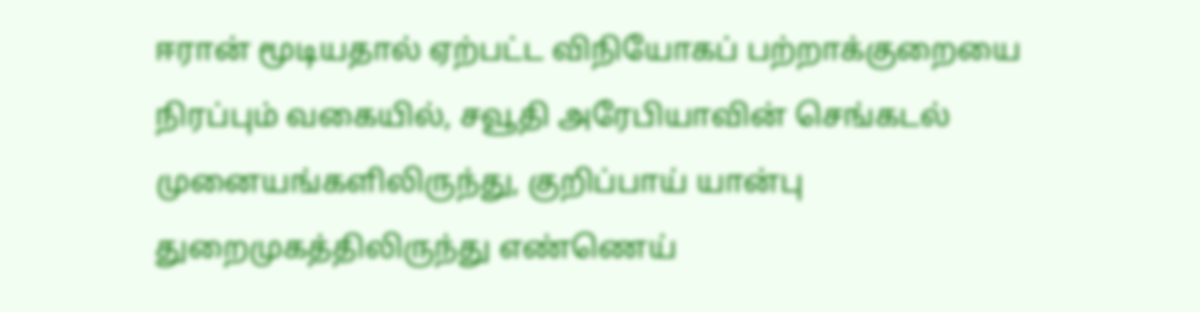ஈரான் மூடியதால் ஏற்பட்ட விநியோகப் பற்றாக்குறையை நிரப்பும் வகையில், சவூதி அரேபியாவின் செங்கடல் முனையங்களிலிருந்து, குறிப்பாய் யான்பு துறைமுகத்திலிருந்து எண்ணெய்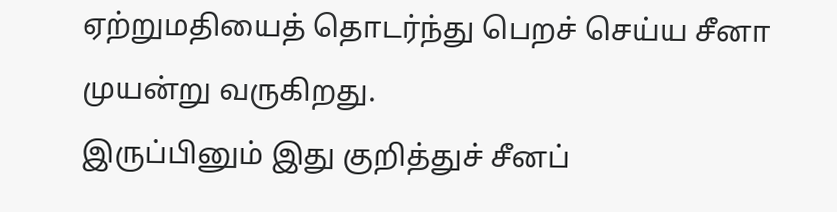ஏற்றுமதியைத் தொடர்ந்து பெறச் செய்ய சீனா முயன்று வருகிறது.
இருப்பினும் இது குறித்துச் சீனப்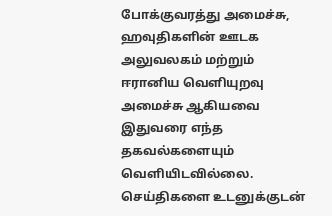போக்குவரத்து அமைச்சு, ஹவுதிகளின் ஊடக அலுவலகம் மற்றும் ஈரானிய வெளியுறவு அமைச்சு ஆகியவை இதுவரை எந்த தகவல்களையும் வெளியிடவில்லை.
செய்திகளை உடனுக்குடன்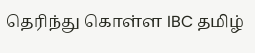தெரிந்து கொள்ள IBC தமிழ்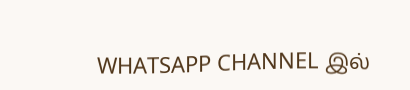WHATSAPP CHANNEL இல்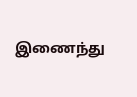இணைந்து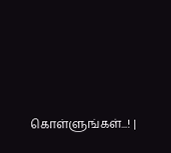கொள்ளுங்கள்...! |